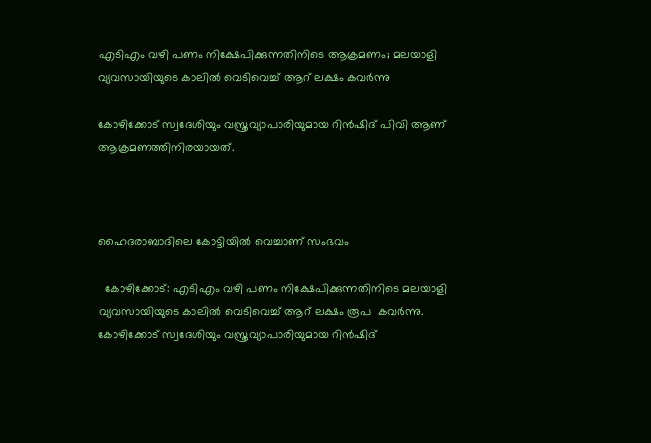എടിഎം വഴി പണം നിക്ഷേപിക്കുന്നതിനിടെ ആക്രമണം; മലയാളി വ്യവസായിയുടെ കാലില്‍ വെടിവെച്ച് ആറ് ലക്ഷം കവര്‍ന്നു

കോഴിക്കോട് സ്വദേശിയും വസ്ത്രവ്യാപാരിയുമായ റിന്‍ഷിദ് പിവി ആണ് ആക്രമണത്തിനിരയായത്.



ഹൈദരാബാദിലെ കോട്ടിയില്‍ വെച്ചാണ് സംഭവം

  കോഴിക്കോട്: എടിഎം വഴി പണം നിക്ഷേപിക്കുന്നതിനിടെ മലയാളി വ്യവസായിയുടെ കാലില്‍ വെടിവെച്ച് ആറ് ലക്ഷം രൂപ  കവര്‍ന്നു. കോഴിക്കോട് സ്വദേശിയും വസ്ത്രവ്യാപാരിയുമായ റിന്‍ഷിദ്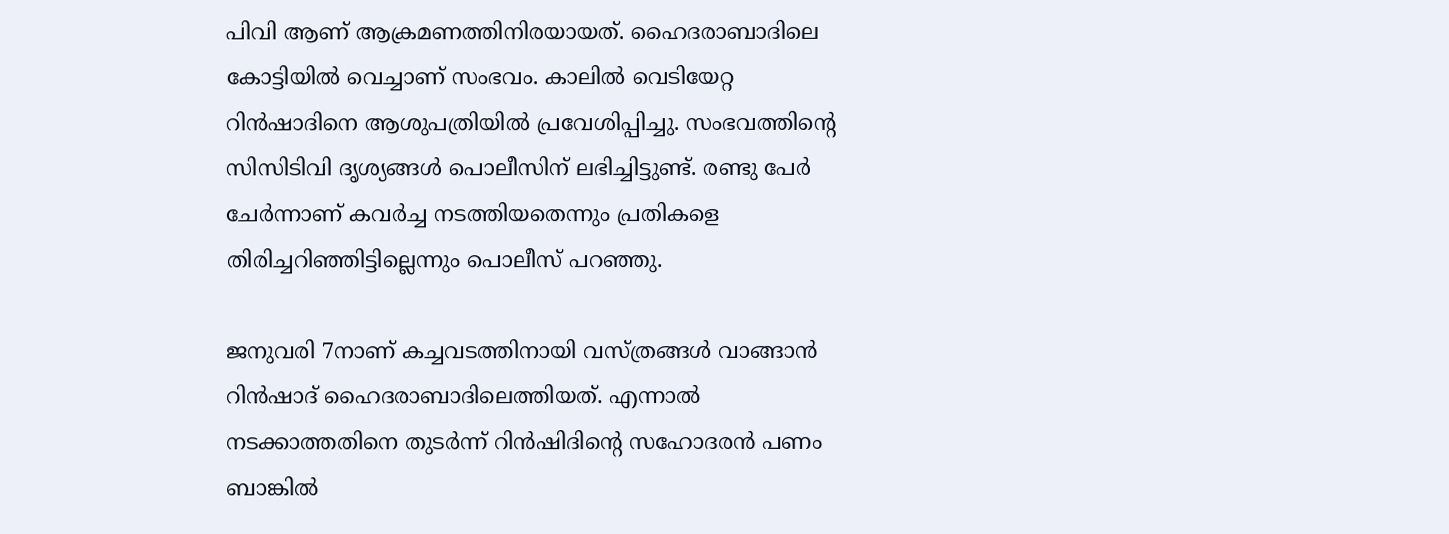പിവി ആണ് ആക്രമണത്തിനിരയായത്. ഹൈദരാബാദിലെ കോട്ടിയില്‍ വെച്ചാണ് സംഭവം. കാലില്‍ വെടിയേറ്റ റിന്‍ഷാദിനെ ആശുപത്രിയില്‍ പ്രവേശിപ്പിച്ചു. സംഭവത്തിന്റെ സിസിടിവി ദൃശ്യങ്ങള്‍ പൊലീസിന് ലഭിച്ചിട്ടുണ്ട്. രണ്ടു പേര്‍ ചേര്‍ന്നാണ് കവര്‍ച്ച നടത്തിയതെന്നും പ്രതികളെ തിരിച്ചറിഞ്ഞിട്ടില്ലെന്നും പൊലീസ് പറഞ്ഞു.

ജനുവരി 7നാണ് കച്ചവടത്തിനായി വസ്ത്രങ്ങള്‍ വാങ്ങാന്‍ റിന്‍ഷാദ് ഹൈദരാബാദിലെത്തിയത്. എന്നാല്‍ നടക്കാത്തതിനെ തുടര്‍ന്ന് റിന്‍ഷിദിന്റെ സഹോദരന്‍ പണം ബാങ്കില്‍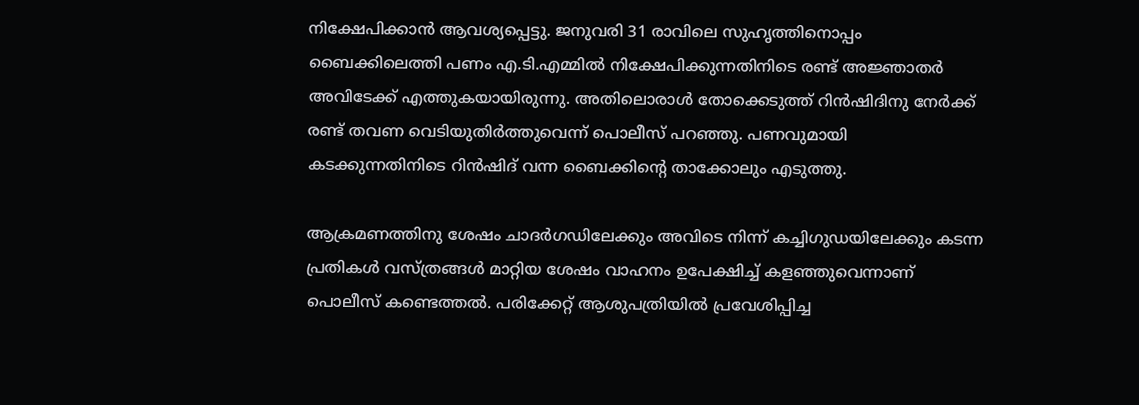നിക്ഷേപിക്കാന്‍ ആവശ്യപ്പെട്ടു. ജനുവരി 31 രാവിലെ സുഹൃത്തിനൊപ്പം ബൈക്കിലെത്തി പണം എ.ടി.എമ്മില്‍ നിക്ഷേപിക്കുന്നതിനിടെ രണ്ട് അജ്ഞാതര്‍ അവിടേക്ക് എത്തുകയായിരുന്നു. അതിലൊരാള്‍ തോക്കെടുത്ത് റിന്‍ഷിദിനു നേര്‍ക്ക് രണ്ട് തവണ വെടിയുതിര്‍ത്തുവെന്ന് പൊലീസ് പറഞ്ഞു. പണവുമായി കടക്കുന്നതിനിടെ റിന്‍ഷിദ് വന്ന ബൈക്കിന്റെ താക്കോലും എടുത്തു.

ആക്രമണത്തിനു ശേഷം ചാദര്‍ഗഡിലേക്കും അവിടെ നിന്ന് കച്ചിഗുഡയിലേക്കും കടന്ന പ്രതികള്‍ വസ്ത്രങ്ങള്‍ മാറ്റിയ ശേഷം വാഹനം ഉപേക്ഷിച്ച് കളഞ്ഞുവെന്നാണ് പൊലീസ് കണ്ടെത്തല്‍. പരിക്കേറ്റ് ആശുപത്രിയില്‍ പ്രവേശിപ്പിച്ച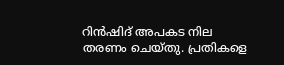റിന്‍ഷിദ് അപകട നില തരണം ചെയ്തു. പ്രതികളെ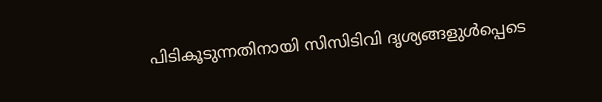പിടികൂടുന്നതിനായി സിസിടിവി ദൃശ്യങ്ങളുള്‍പ്പെടെ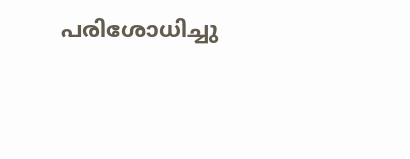പരിശോധിച്ചു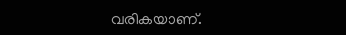വരികയാണ്.